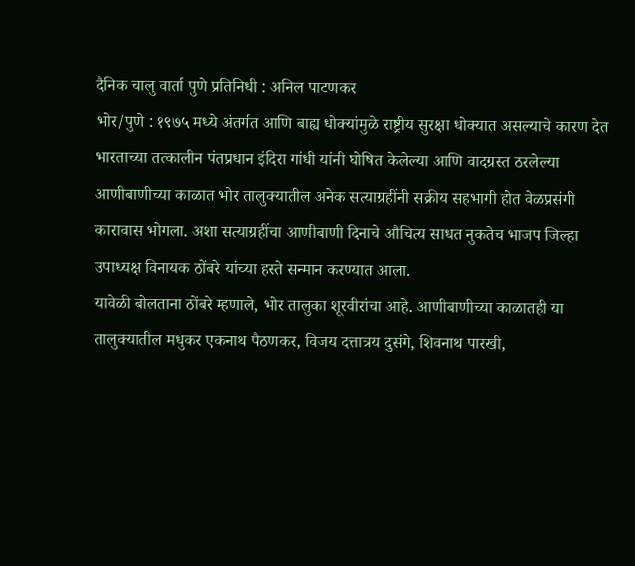दैनिक चालु वार्ता पुणे प्रतिनिधी : अनिल पाटणकर
भोर/पुणे : १९७५ मध्ये अंतर्गत आणि बाह्य धोक्यांमुळे राष्ट्रीय सुरक्षा धोक्यात असल्याचे कारण देत भारताच्या तत्कालीन पंतप्रधान इंदिरा गांधी यांनी घोषित केलेल्या आणि वादग्रस्त ठरलेल्या आणीबाणीच्या काळात भोर तालुक्यातील अनेक सत्याग्रहींनी सक्रीय सहभागी होत वेळप्रसंगी कारावास भोगला. अशा सत्याग्रहींचा आणीबाणी दिनाचे औचित्य साधत नुकतेच भाजप जिल्हा उपाध्यक्ष विनायक ठोंबरे यांच्या हस्ते सन्मान करण्यात आला.
यावेळी बोलताना ठोंबरे म्हणाले, भोर तालुका शूरवीरांचा आहे. आणीबाणीच्या काळातही या तालुक्यातील मधुकर एकनाथ पैठणकर, विजय दत्तात्रय दुसंगे, शिवनाथ पारखी,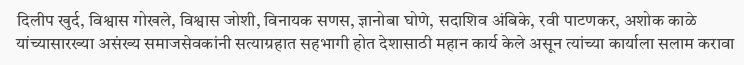दिलीप खुर्द, विश्वास गोखले, विश्वास जोशी, विनायक सणस, ज्ञानोबा घोणे, सदाशिव अंबिके, रवी पाटणकर, अशोक काळे यांच्यासारख्या असंख्य समाजसेवकांनी सत्याग्रहात सहभागी होत देशासाठी महान कार्य केले असून त्यांच्या कार्याला सलाम करावा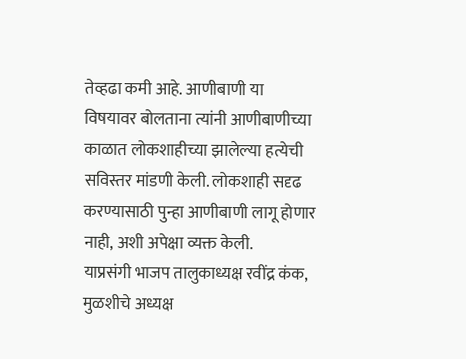तेव्हढा कमी आहे. आणीबाणी या विषयावर बोलताना त्यांनी आणीबाणीच्या काळात लोकशाहीच्या झालेल्या हत्येची सविस्तर मांडणी केली. लोकशाही सदृढ करण्यासाठी पुन्हा आणीबाणी लागू होणार नाही, अशी अपेक्षा व्यक्त केली.
याप्रसंगी भाजप तालुकाध्यक्ष रवींद्र कंक, मुळशीचे अध्यक्ष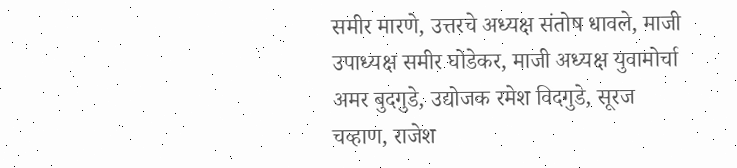समीर मारणे, उत्तरचे अध्यक्ष संतोष धावले, माजी उपाध्यक्ष समीर घोडेकर, माजी अध्यक्ष युवामोर्चा अमर बुदगुडे, उद्योजक रमेश विदगुडे, सूरज चव्हाण, राजेश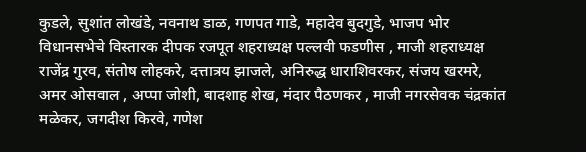कुडले, सुशांत लोखंडे, नवनाथ डाळ, गणपत गाडे, महादेव बुदगुडे, भाजप भोर विधानसभेचे विस्तारक दीपक रजपूत शहराध्यक्ष पल्लवी फडणीस , माजी शहराध्यक्ष राजेंद्र गुरव, संतोष लोहकरे, दत्तात्रय झाजले, अनिरुद्ध धाराशिवरकर, संजय खरमरे, अमर ओसवाल , अप्पा जोशी, बादशाह शेख, मंदार पैठणकर , माजी नगरसेवक चंद्रकांत मळेकर, जगदीश किरवे, गणेश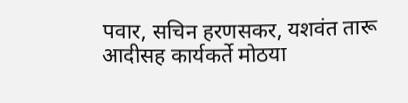पवार, सचिन हरणसकर, यशवंत तारू आदीसह कार्यकर्ते मोठया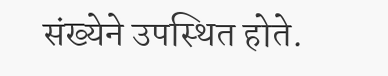संख्येने उपस्थित होते.